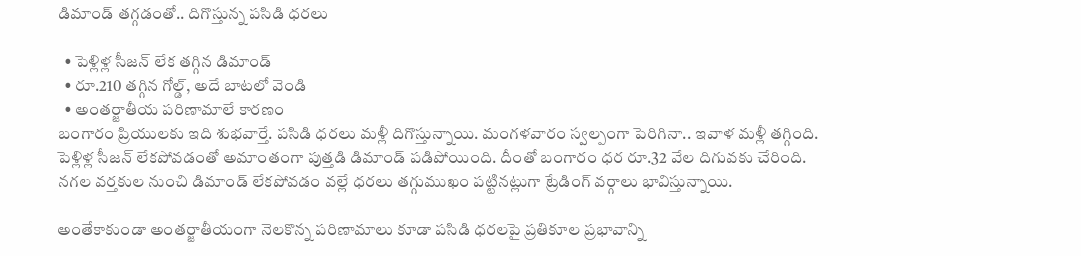డిమాండ్ తగ్గడంతో.. దిగొస్తున్న పసిడి ధరలు

  • పెళ్లిళ్ల సీజన్ లేక తగ్గిన డిమాండ్
  • రూ.210 తగ్గిన గోల్డ్, అదే బాటలో వెండి
  • అంతర్జాతీయ పరిణామాలే కారణం
బంగారం ప్రియులకు ఇది శుభవార్తే. పసిడి ధరలు మళ్లీ దిగొస్తున్నాయి. మంగళవారం స్వల్పంగా పెరిగినా.. ఇవాళ మళ్లీ తగ్గింది. పెళ్లిళ్ల సీజన్ లేకపోవడంతో అమాంతంగా పుత్తడి డిమాండ్ పడిపోయింది. దీంతో బంగారం ధర రూ.32 వేల దిగువకు చేరింది. నగల వర్తకుల నుంచి డిమాండ్ లేకపోవడం వల్లే ధరలు తగ్గుముఖం పట్టినట్లుగా ట్రేడింగ్ వర్గాలు భావిస్తున్నాయి.

అంతేకాకుండా అంతర్జాతీయంగా నెలకొన్న పరిణామాలు కూడా పసిడి ధరలపై ప్రతికూల ప్రభావాన్ని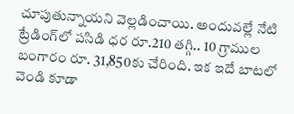చూపుతున్నాయని వెల్లడించాయి. అందువల్లే నేటి ట్రేడింగ్‌లో పసిడి ధర రూ.210 తగ్గి.. 10 గ్రాముల బంగారం రూ. 31,850కు చేరింది. ఇక ఇదే బాటలో వెండి కూడా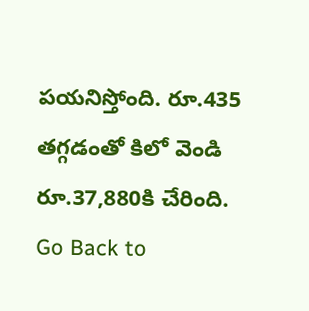పయనిస్తోంది. రూ.435 తగ్గడంతో కిలో వెండి రూ.37,880కి చేరింది.
Go Back to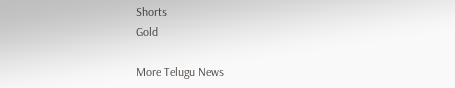Shorts
Gold

More Telugu News